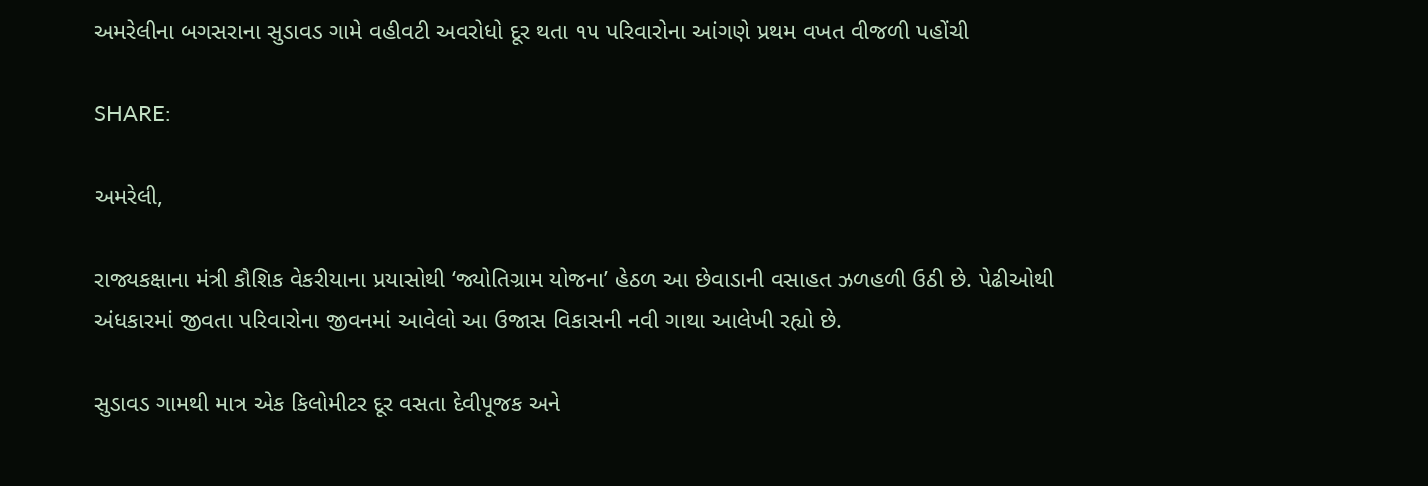અમરેલીના બગસરાના સુડાવડ ગામે વહીવટી અવરોધો દૂર થતા ૧૫ પરિવારોના આંગણે પ્રથમ વખત વીજળી પહોંચી

SHARE:

અમરેલી,

રાજ્યકક્ષાના મંત્રી કૌશિક વેકરીયાના પ્રયાસોથી ‘જ્યોતિગ્રામ યોજના’ હેઠળ આ છેવાડાની વસાહત ઝળહળી ઉઠી છે. પેઢીઓથી અંધકારમાં જીવતા પરિવારોના જીવનમાં આવેલો આ ઉજાસ વિકાસની નવી ગાથા આલેખી રહ્યો છે.

સુડાવડ ગામથી માત્ર એક કિલોમીટર દૂર વસતા દેવીપૂજક અને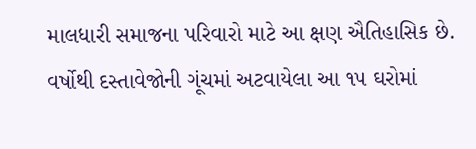માલધારી સમાજના પરિવારો માટે આ ક્ષણ ઐતિહાસિક છે. વર્ષોથી દસ્તાવેજોની ગૂંચમાં અટવાયેલા આ ૧૫ ઘરોમાં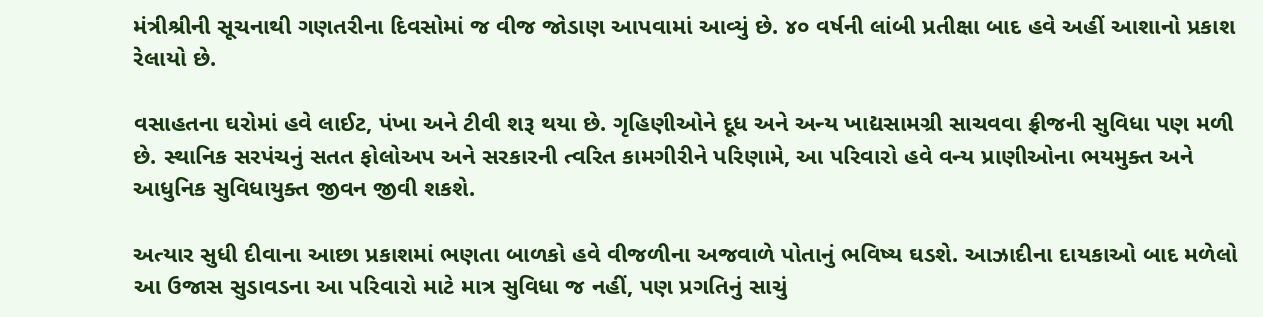મંત્રીશ્રીની સૂચનાથી ગણતરીના દિવસોમાં જ વીજ જોડાણ આપવામાં આવ્યું છે. ૪૦ વર્ષની લાંબી પ્રતીક્ષા બાદ હવે અહીં આશાનો પ્રકાશ રેલાયો છે.

વસાહતના ઘરોમાં હવે લાઈટ, પંખા અને ટીવી શરૂ થયા છે. ગૃહિણીઓને દૂધ અને અન્ય ખાદ્યસામગ્રી સાચવવા ફ્રીજની સુવિધા પણ મળી છે. સ્થાનિક સરપંચનું સતત ફોલોઅપ અને સરકારની ત્વરિત કામગીરીને પરિણામે, આ પરિવારો હવે વન્ય પ્રાણીઓના ભયમુક્ત અને આધુનિક સુવિધાયુક્ત જીવન જીવી શકશે.

અત્યાર સુધી દીવાના આછા પ્રકાશમાં ભણતા બાળકો હવે વીજળીના અજવાળે પોતાનું ભવિષ્ય ઘડશે. આઝાદીના દાયકાઓ બાદ મળેલો આ ઉજાસ સુડાવડના આ પરિવારો માટે માત્ર સુવિધા જ નહીં, પણ પ્રગતિનું સાચું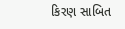કિરણ સાબિત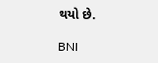થયો છે.

BNI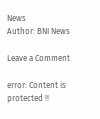News
Author: BNI News

Leave a Comment

error: Content is protected !!